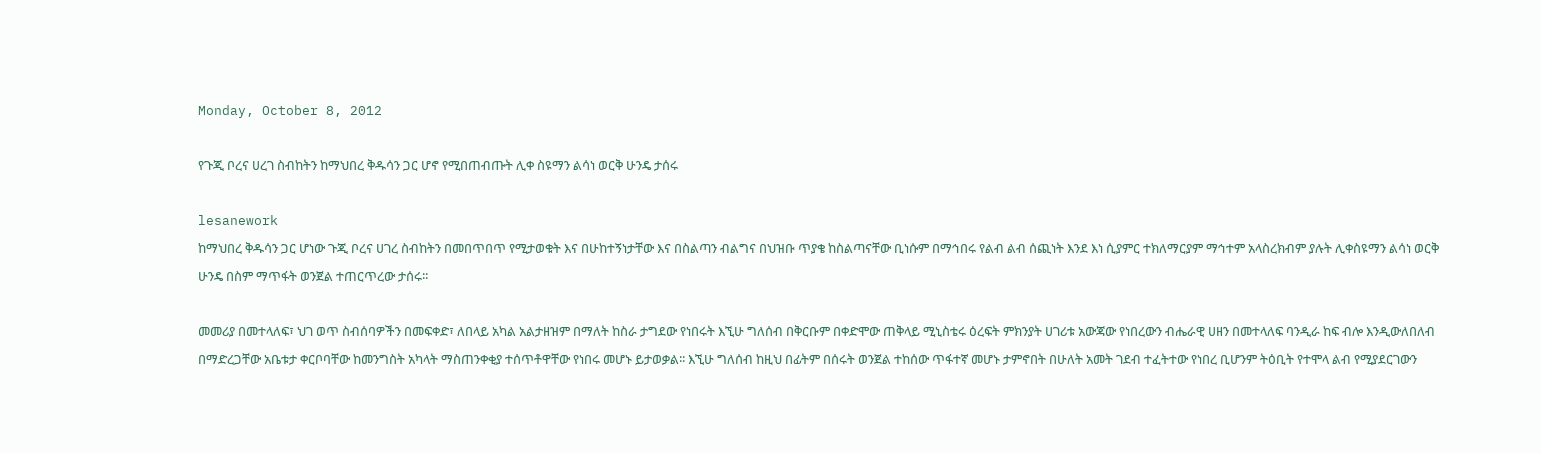Monday, October 8, 2012

የጉጂ ቦረና ሀረገ ስብከትን ከማህበረ ቅዱሳን ጋር ሆኖ የሚበጠብጡት ሊቀ ስዩማን ልሳነ ወርቅ ሁንዴ ታሰሩ

lesanework
ከማህበረ ቅዱሳን ጋር ሆነው ጉጂ ቦረና ሀገረ ስብከትን በመበጥበጥ የሚታወቁት እና በሁከተኝነታቸው እና በስልጣን ብልግና በህዝቡ ጥያቄ ከስልጣናቸው ቢነሱም በማኅበሩ የልብ ልብ ሰጪነት እንደ እነ ሲያምር ተክለማርያም ማኅተም አላስረክብም ያሉት ሊቀስዩማን ልሳነ ወርቅ ሁንዴ በስም ማጥፋት ወንጀል ተጠርጥረው ታሰሩ፡፡

መመሪያ በመተላለፍ፣ ህገ ወጥ ስብሰባዎችን በመፍቀድ፣ ለበላይ አካል አልታዘዝም በማለት ከስራ ታግደው የነበሩት እኚሁ ግለሰብ በቅርቡም በቀድሞው ጠቅላይ ሚኒስቴሩ ዕረፍት ምክንያት ሀገሪቱ አውጃው የነበረውን ብሔራዊ ሀዘን በመተላለፍ ባንዲራ ከፍ ብሎ እንዲውለበለብ በማድረጋቸው አቤቱታ ቀርቦባቸው ከመንግስት አካላት ማስጠንቀቂያ ተሰጥቶዋቸው የነበሩ መሆኑ ይታወቃል፡፡ እኚሁ ግለሰብ ከዚህ በፊትም በሰሩት ወንጀል ተከሰው ጥፋተኛ መሆኑ ታምኖበት በሁለት አመት ገደብ ተፈትተው የነበረ ቢሆንም ትዕቢት የተሞላ ልብ የሚያደርገውን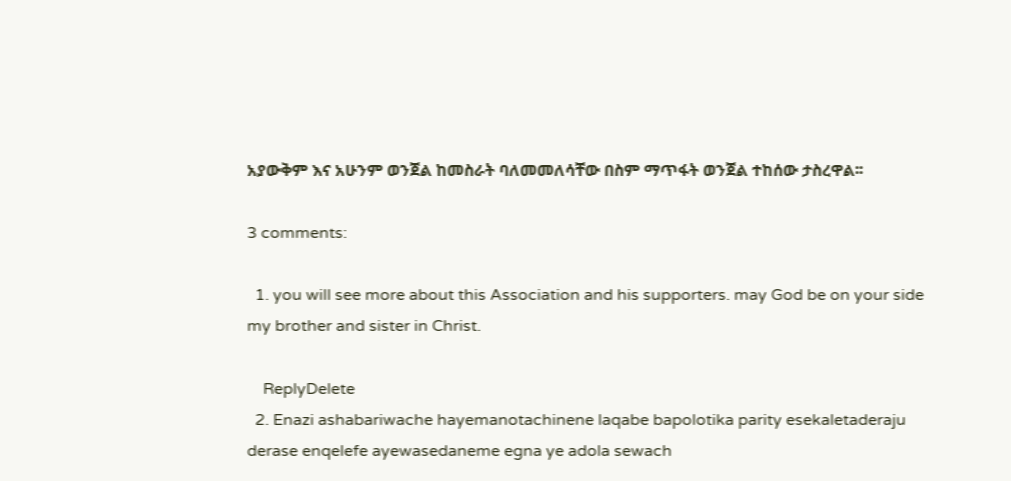አያውቅም እና አሁንም ወንጀል ከመስራት ባለመመለሳቸው በስም ማጥፋት ወንጀል ተከሰው ታስረዋል፡፡

3 comments:

  1. you will see more about this Association and his supporters. may God be on your side my brother and sister in Christ.

    ReplyDelete
  2. Enazi ashabariwache hayemanotachinene laqabe bapolotika parity esekaletaderaju derase enqelefe ayewasedaneme egna ye adola sewach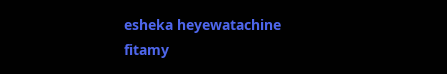esheka heyewatachine fitamy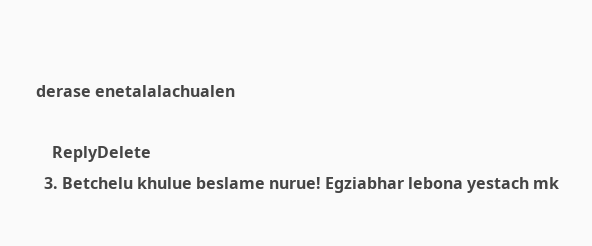derase enetalalachualen

    ReplyDelete
  3. Betchelu khulue beslame nurue! Egziabhar lebona yestach mk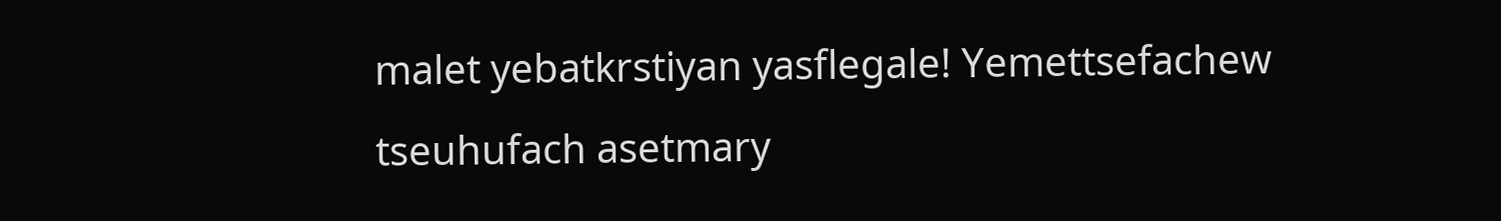malet yebatkrstiyan yasflegale! Yemettsefachew tseuhufach asetmary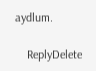aydlum.

    ReplyDelete